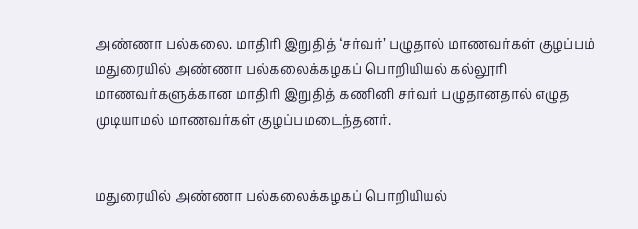அண்ணா பல்கலை. மாதிரி இறுதித் ‘சர்வர்’ பழுதால் மாணவர்கள் குழப்பம்
மதுரையில் அண்ணா பல்கலைக்கழகப் பொறியியல் கல்லூரி மாணவர்களுக்கான மாதிரி இறுதித் கணினி சர்வர் பழுதானதால் எழுத முடியாமல் மாணவர்கள் குழப்பமடைந்தனர்.


மதுரையில் அண்ணா பல்கலைக்கழகப் பொறியியல்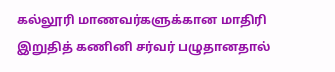கல்லூரி மாணவர்களுக்கான மாதிரி இறுதித் கணினி சர்வர் பழுதானதால்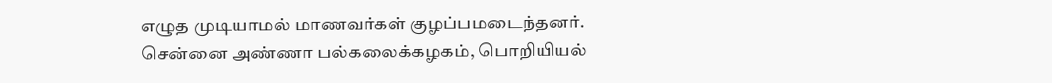எழுத முடியாமல் மாணவர்கள் குழப்பமடைந்தனர்.
சென்னை அண்ணா பல்கலைக்கழகம், பொறியியல்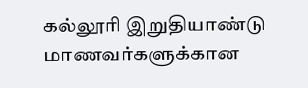கல்லூரி இறுதியாண்டு மாணவர்களுக்கான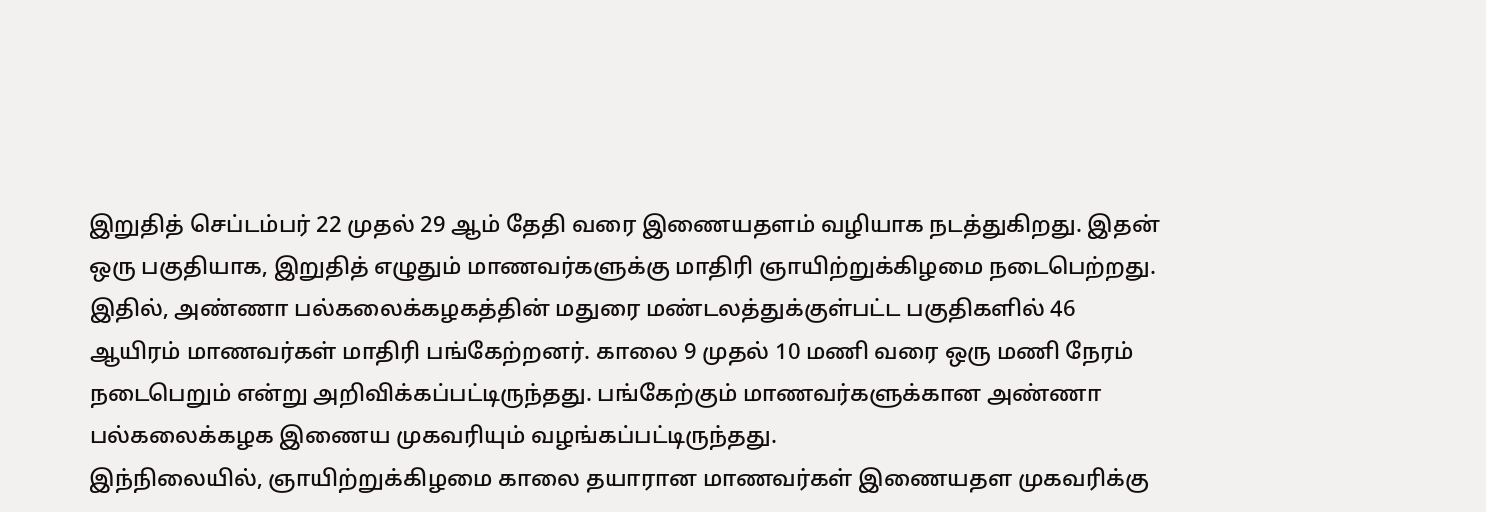இறுதித் செப்டம்பர் 22 முதல் 29 ஆம் தேதி வரை இணையதளம் வழியாக நடத்துகிறது. இதன் ஒரு பகுதியாக, இறுதித் எழுதும் மாணவர்களுக்கு மாதிரி ஞாயிற்றுக்கிழமை நடைபெற்றது.
இதில், அண்ணா பல்கலைக்கழகத்தின் மதுரை மண்டலத்துக்குள்பட்ட பகுதிகளில் 46 ஆயிரம் மாணவர்கள் மாதிரி பங்கேற்றனர். காலை 9 முதல் 10 மணி வரை ஒரு மணி நேரம் நடைபெறும் என்று அறிவிக்கப்பட்டிருந்தது. பங்கேற்கும் மாணவர்களுக்கான அண்ணா பல்கலைக்கழக இணைய முகவரியும் வழங்கப்பட்டிருந்தது.
இந்நிலையில், ஞாயிற்றுக்கிழமை காலை தயாரான மாணவர்கள் இணையதள முகவரிக்கு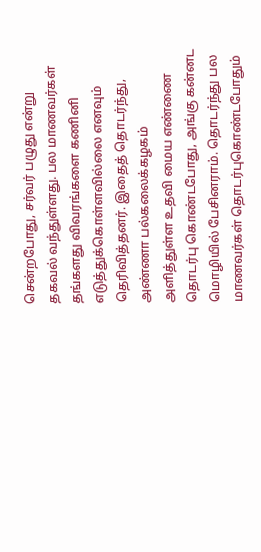சென்றபோது, சர்வர் பழுது என்று தகவல் வந்துள்ளது. பல மாணவர்கள் தங்களது விவரங்களை கணினி எடுத்துக்கொள்ளவில்லை எனவும் தெரிவித்தனர். இதைத் தொடர்ந்து, அண்ணா பல்கலைக்கழகம் அளித்துள்ள உதவி மைய எண்ணை தொடர்பு கொண்டபோது, அங்கு கன்னட மொழியில் பேசினராம். தொடர்ந்து பல மாணவர்கள் தொடர்புகொண்டபோதும்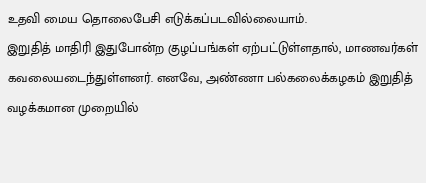உதவி மைய தொலைபேசி எடுக்கப்படவில்லையாம்.
இறுதித் மாதிரி இதுபோன்ற குழப்பங்கள் ஏற்பட்டுள்ளதால், மாணவர்கள் கவலையடைந்துள்ளனர். எனவே, அண்ணா பல்கலைக்கழகம் இறுதித் வழக்கமான முறையில்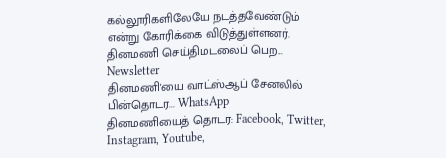கல்லூரிகளிலேயே நடத்தவேண்டும் என்று கோரிக்கை விடுத்துள்ளனர்.
தினமணி செய்திமடலைப் பெற... Newsletter
தினமணி'யை வாட்ஸ்ஆப் சேனலில் பின்தொடர... WhatsApp
தினமணியைத் தொடர: Facebook, Twitter, Instagram, Youtube,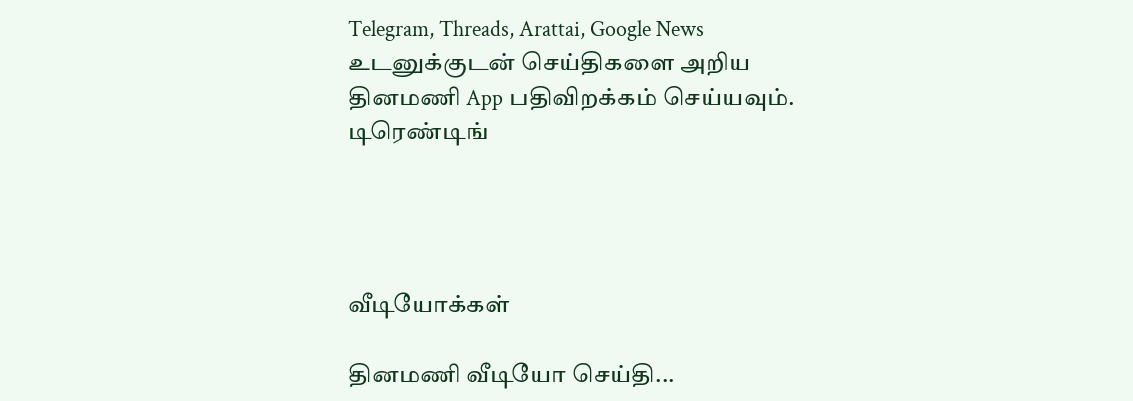Telegram, Threads, Arattai, Google News
உடனுக்குடன் செய்திகளை அறிய தினமணி App பதிவிறக்கம் செய்யவும்.
டிரெண்டிங்




வீடியோக்கள்

தினமணி வீடியோ செய்தி...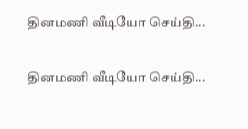தினமணி வீடியோ செய்தி...

தினமணி வீடியோ செய்தி...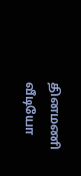தினமணி வீடியோ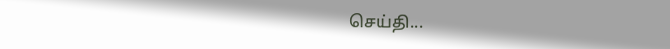செய்தி...